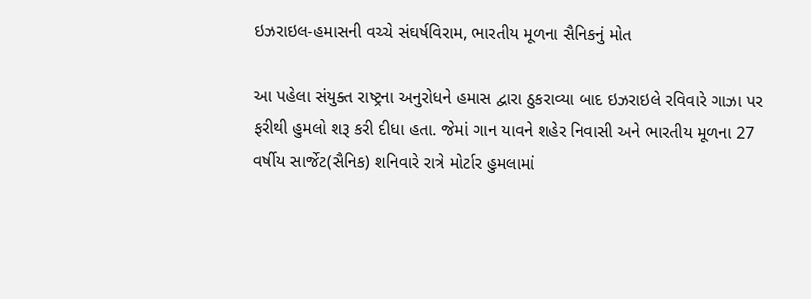ઇઝરાઇલ-હમાસની વચ્ચે સંઘર્ષવિરામ, ભારતીય મૂળના સૈનિકનું મોત

આ પહેલા સંયુક્ત રાષ્ટ્રના અનુરોધને હમાસ દ્વારા ઠુકરાવ્યા બાદ ઇઝરાઇલે રવિવારે ગાઝા પર ફરીથી હુમલો શરૂ કરી દીધા હતા. જેમાં ગાન યાવને શહેર નિવાસી અને ભારતીય મૂળના 27 વર્ષીય સાર્જેટ(સૈનિક) શનિવારે રાત્રે મોર્ટાર હુમલામાં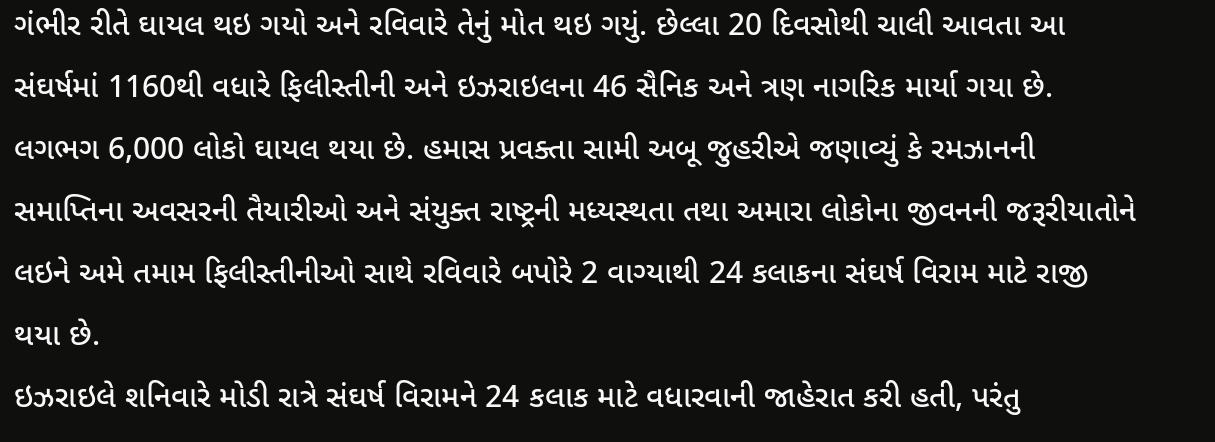ગંભીર રીતે ઘાયલ થઇ ગયો અને રવિવારે તેનું મોત થઇ ગયું. છેલ્લા 20 દિવસોથી ચાલી આવતા આ સંઘર્ષમાં 1160થી વધારે ફિલીસ્તીની અને ઇઝરાઇલના 46 સૈનિક અને ત્રણ નાગરિક માર્યા ગયા છે.
લગભગ 6,000 લોકો ઘાયલ થયા છે. હમાસ પ્રવક્તા સામી અબૂ જુહરીએ જણાવ્યું કે રમઝાનની સમાપ્તિના અવસરની તૈયારીઓ અને સંયુક્ત રાષ્ટ્રની મધ્યસ્થતા તથા અમારા લોકોના જીવનની જરૂરીયાતોને લઇને અમે તમામ ફિલીસ્તીનીઓ સાથે રવિવારે બપોરે 2 વાગ્યાથી 24 કલાકના સંઘર્ષ વિરામ માટે રાજી થયા છે.
ઇઝરાઇલે શનિવારે મોડી રાત્રે સંઘર્ષ વિરામને 24 કલાક માટે વધારવાની જાહેરાત કરી હતી, પરંતુ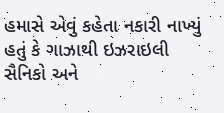હમાસે એવું કહેતા નકારી નાખ્યું હતું કે ગાઝાથી ઇઝરાઇલી સૈનિકો અને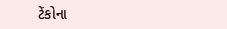ટેંકોના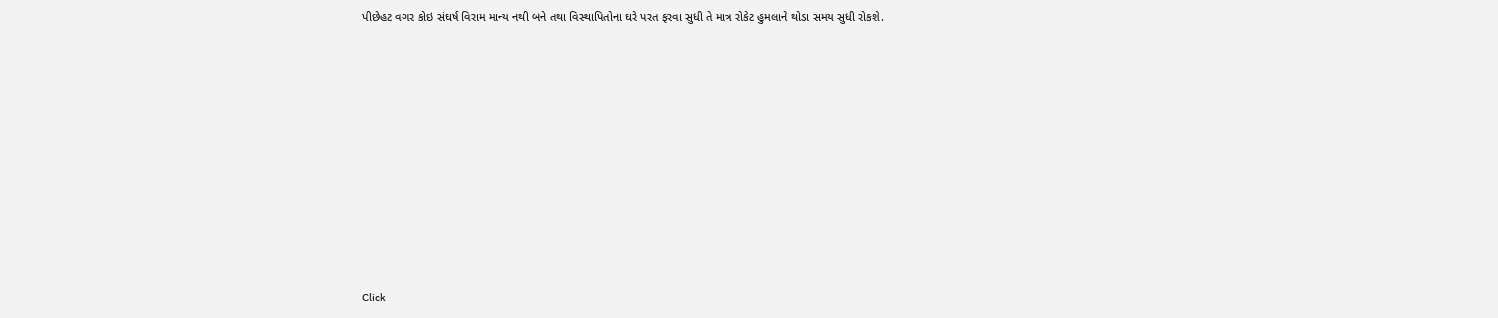પીછેહટ વગર કોઇ સંઘર્ષ વિરામ માન્ય નથી બને તથા વિસ્થાપિતોના ઘરે પરત ફરવા સુધી તે માત્ર રોકેટ હુમલાને થોડા સમય સુધી રોકશે.












Click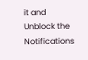it and Unblock the Notifications